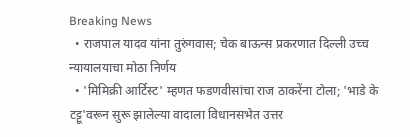Breaking News
  • राजपाल यादव यांना तुरुंगवास; चेक बाऊन्स प्रकरणात दिल्ली उच्च न्यायालयाचा मोठा निर्णय
  • 'मिमिक्री आर्टिस्ट' म्हणत फडणवीसांचा राज ठाकरेंना टोला; 'भाडे के टट्टू'वरून सुरू झालेल्या वादाला विधानसभेत उत्तर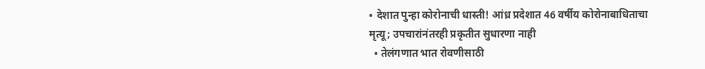• देशात पुन्हा कोरोनाची धास्ती! आंध्र प्रदेशात 46 वर्षीय कोरोनाबाधिताचा मृत्यू; उपचारांनंतरही प्रकृतीत सुधारणा नाही
  • तेलंगणात भात रोवणीसाठी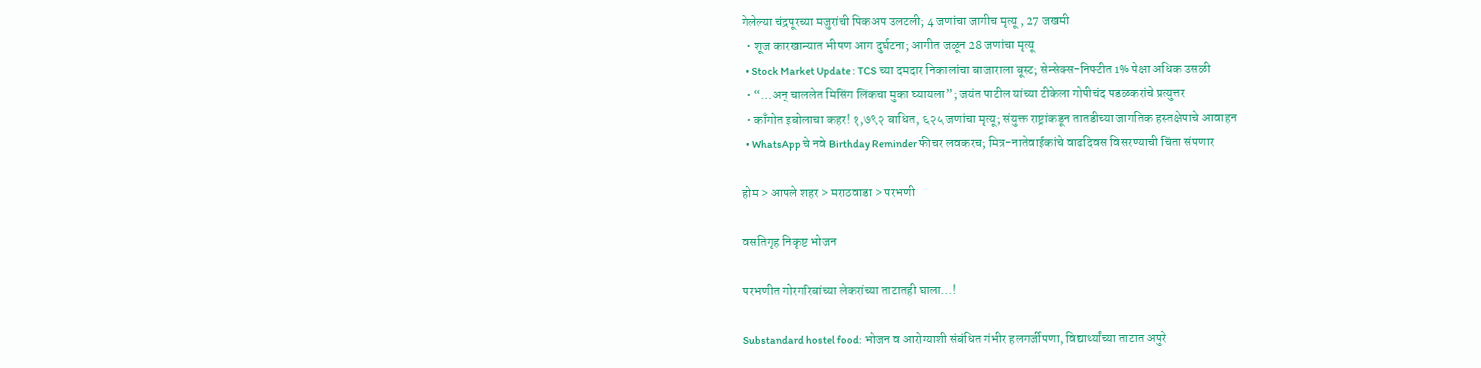गेलेल्या चंद्रपूरच्या मजुरांची पिकअप उलटली; 4 जणांचा जागीच मृत्यू , 27 जखमी
  • शूज कारखान्यात भीषण आग दुर्घटना; आगीत जळून 28 जणांचा मृत्यू
  • Stock Market Update : TCS च्या दमदार निकालांचा बाजाराला बूस्ट; सेन्सेक्स-निफ्टीत 1% पेक्षा अधिक उसळी
  • “…अन् चाललेत मिसिंग लिंकचा मुका घ्यायला”; जयंत पाटील यांच्या टीकेला गोपीचंद पडळकरांचे प्रत्युत्तर
  • काँगोत इबोलाचा कहर! १,७९२ बाधित, ६२५ जणांचा मृत्यू; संयुक्त राष्ट्रांकडून तातडीच्या जागतिक हस्तक्षेपाचे आवाहन
  • WhatsApp चे नवे Birthday Reminder फीचर लवकरच; मित्र-नातेवाईकांचे वाढदिवस विसरण्याची चिंता संपणार

होम > आपले शहर > मराठवाडा > परभणी

वसतिगृह निकृष्ट भोजन

परभणीत गोरगरिबांच्या लेकरांच्या ताटातही घाला...!

Substandard hostel food: भोजन व आरोग्याशी संबंधित गंभीर हलगर्जीपणा, विद्यार्थ्यांच्या ताटात अपुरे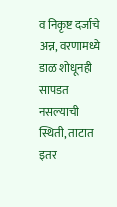व निकृष्ट दर्जाचे अन्न, वरणामध्ये डाळ शोधूनही सापडत नसल्याची स्थिती, ताटात इतर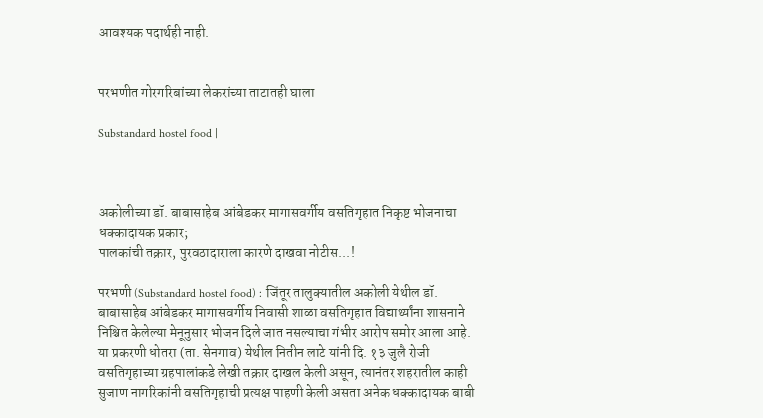आवश्यक पदार्थही नाही.


परभणीत गोरगरिबांच्या लेकरांच्या ताटातही घाला

Substandard hostel food |



अकोलीच्या डॉ. बाबासाहेब आंबेडकर मागासवर्गीय वसतिगृहात निकृष्ट भोजनाचा धक्कादायक प्रकार;
पालकांची तक्रार, पुरवठादाराला कारणे दाखवा नोटीस...!

परभणी (Substandard hostel food) : जिंतूर तालुक्यातील अकोली येथील डॉ. बाबासाहेब आंबेडकर मागासवर्गीय निवासी शाळा वसतिगृहात विद्यार्थ्यांना शासनाने निश्चित केलेल्या मेनूनुसार भोजन दिले जात नसल्याचा गंभीर आरोप समोर आला आहे. या प्रकरणी धोतरा (ता. सेनगाव) येथील नितीन लाटे यांनी दि. १३ जुलै रोजी वसतिगृहाच्या ग्रहपालांकडे लेखी तक्रार दाखल केली असून, त्यानंतर शहरातील काही सुजाण नागरिकांनी वसतिगृहाची प्रत्यक्ष पाहणी केली असता अनेक धक्कादायक बाबी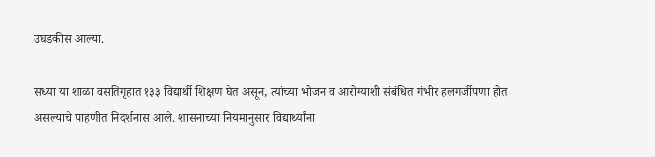उघडकीस आल्या.

सध्या या शाळा वसतिगृहात १३३ विद्यार्थी शिक्षण घेत असून, त्यांच्या भोजन व आरोग्याशी संबंधित गंभीर हलगर्जीपणा होत असल्याचे पाहणीत निदर्शनास आले. शासनाच्या नियमानुसार विद्यार्थ्यांना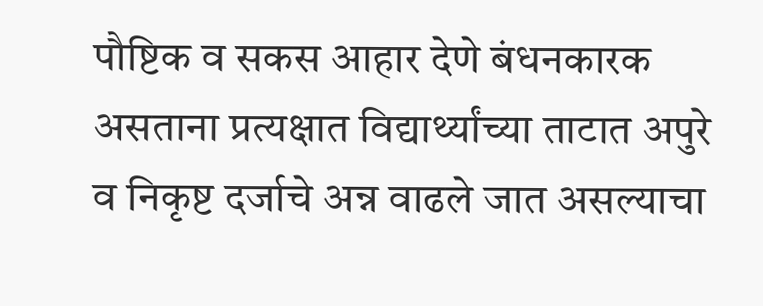पौष्टिक व सकस आहार देणे बंधनकारक असताना प्रत्यक्षात विद्यार्थ्यांच्या ताटात अपुरे व निकृष्ट दर्जाचे अन्न वाढले जात असल्याचा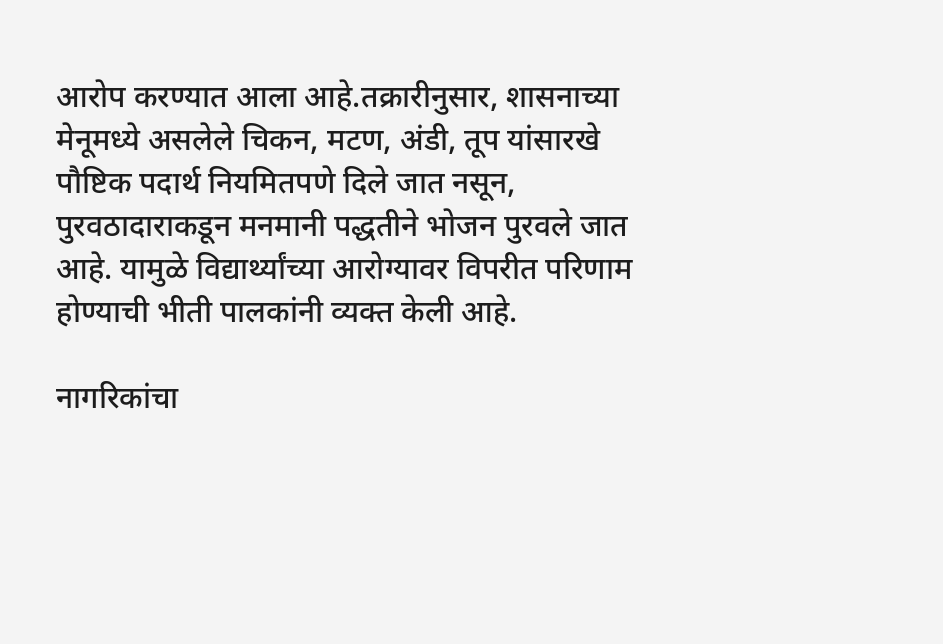आरोप करण्यात आला आहे.तक्रारीनुसार, शासनाच्या मेनूमध्ये असलेले चिकन, मटण, अंडी, तूप यांसारखे पौष्टिक पदार्थ नियमितपणे दिले जात नसून, पुरवठादाराकडून मनमानी पद्धतीने भोजन पुरवले जात आहे. यामुळे विद्यार्थ्यांच्या आरोग्यावर विपरीत परिणाम होण्याची भीती पालकांनी व्यक्त केली आहे.

नागरिकांचा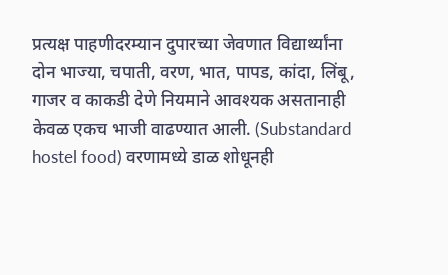प्रत्यक्ष पाहणीदरम्यान दुपारच्या जेवणात विद्यार्थ्यांना दोन भाज्या, चपाती, वरण, भात, पापड, कांदा, लिंबू, गाजर व काकडी देणे नियमाने आवश्यक असतानाही केवळ एकच भाजी वाढण्यात आली. (Substandard hostel food) वरणामध्ये डाळ शोधूनही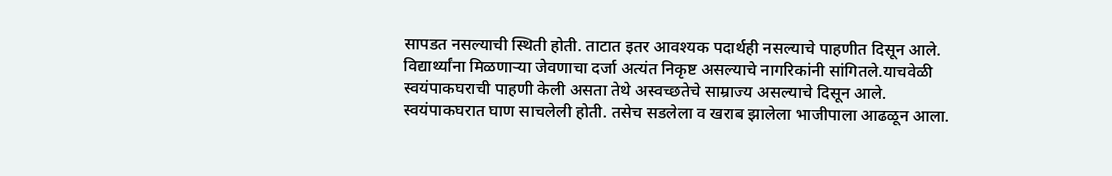सापडत नसल्याची स्थिती होती. ताटात इतर आवश्यक पदार्थही नसल्याचे पाहणीत दिसून आले. विद्यार्थ्यांना मिळणाऱ्या जेवणाचा दर्जा अत्यंत निकृष्ट असल्याचे नागरिकांनी सांगितले.याचवेळी स्वयंपाकघराची पाहणी केली असता तेथे अस्वच्छतेचे साम्राज्य असल्याचे दिसून आले. स्वयंपाकघरात घाण साचलेली होती. तसेच सडलेला व खराब झालेला भाजीपाला आढळून आला.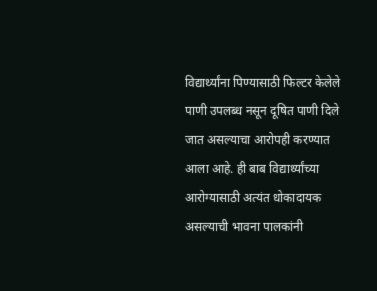विद्यार्थ्यांना पिण्यासाठी फिल्टर केलेले पाणी उपलब्ध नसून दूषित पाणी दिले जात असल्याचा आरोपही करण्यात आला आहे. ही बाब विद्यार्थ्यांच्या आरोग्यासाठी अत्यंत धोकादायक असल्याची भावना पालकांनी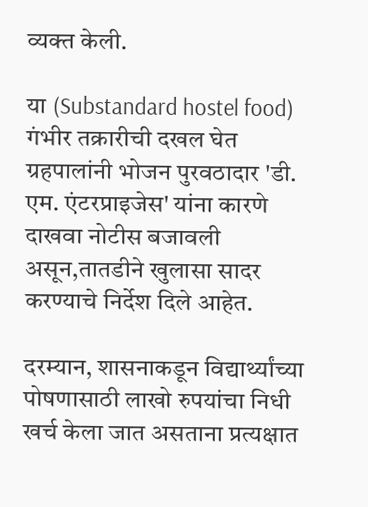व्यक्त केली.

या (Substandard hostel food) गंभीर तक्रारीची दखल घेत ग्रहपालांनी भोजन पुरवठादार 'डी. एम. एंटरप्राइजेस' यांना कारणे दाखवा नोटीस बजावली असून,तातडीने खुलासा सादर करण्याचे निर्देश दिले आहेत.

दरम्यान, शासनाकडून विद्यार्थ्यांच्या पोषणासाठी लाखो रुपयांचा निधी खर्च केला जात असताना प्रत्यक्षात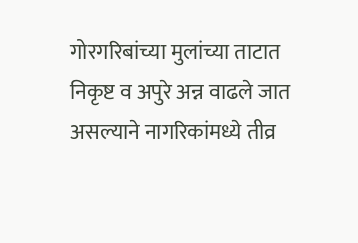गोरगरिबांच्या मुलांच्या ताटात निकृष्ट व अपुरे अन्न वाढले जात असल्याने नागरिकांमध्ये तीव्र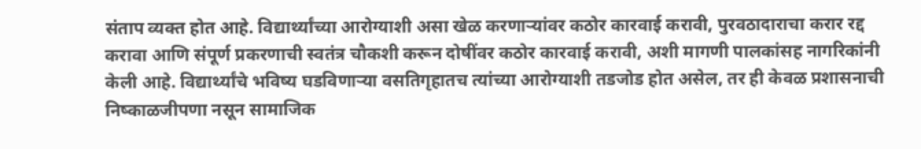संताप व्यक्त होत आहे. विद्यार्थ्यांच्या आरोग्याशी असा खेळ करणाऱ्यांवर कठोर कारवाई करावी, पुरवठादाराचा करार रद्द करावा आणि संपूर्ण प्रकरणाची स्वतंत्र चौकशी करून दोषींवर कठोर कारवाई करावी, अशी मागणी पालकांसह नागरिकांनी केली आहे. विद्यार्थ्यांचे भविष्य घडविणाऱ्या वसतिगृहातच त्यांच्या आरोग्याशी तडजोड होत असेल, तर ही केवळ प्रशासनाची निष्काळजीपणा नसून सामाजिक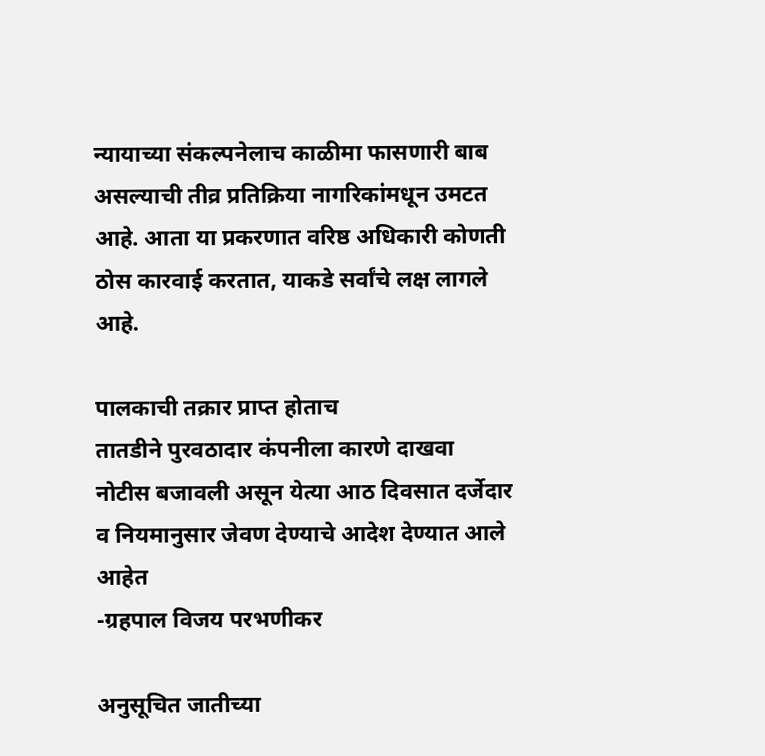न्यायाच्या संकल्पनेलाच काळीमा फासणारी बाब असल्याची तीव्र प्रतिक्रिया नागरिकांमधून उमटत आहे. आता या प्रकरणात वरिष्ठ अधिकारी कोणती ठोस कारवाई करतात, याकडे सर्वांचे लक्ष लागले आहे.

पालकाची तक्रार प्राप्त होताच
तातडीने पुरवठादार कंपनीला कारणे दाखवा नोटीस बजावली असून येत्या आठ दिवसात दर्जेदार व नियमानुसार जेवण देण्याचे आदेश देण्यात आले आहेत
-ग्रहपाल विजय परभणीकर

अनुसूचित जातीच्या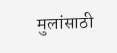मुलांसाठी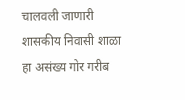चालवली जाणारी शासकीय निवासी शाळा हा असंख्य गोर गरीब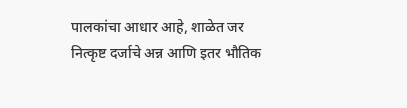पालकांचा आधार आहे, शाळेत जर नित्कृष्ट दर्जाचे अन्न आणि इतर भौतिक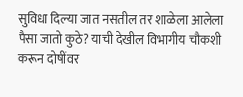सुविधा दिल्या जात नसतील तर शाळेला आलेला पैसा जातो कुठे? याची देखील विभागीय चौकशी करून दोषींवर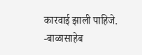कारवाई झाली पाहिजे.
-बाळासाहेब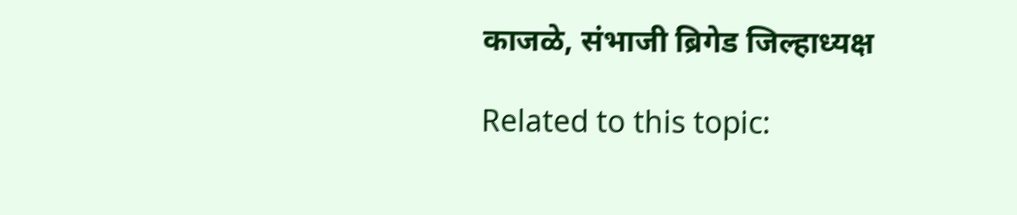काजळे, संभाजी ब्रिगेड जिल्हाध्यक्ष

Related to this topic: